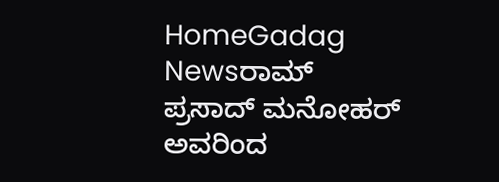HomeGadag Newsರಾಮ್ ಪ್ರಸಾದ್ ಮನೋಹರ್ ಅವರಿಂದ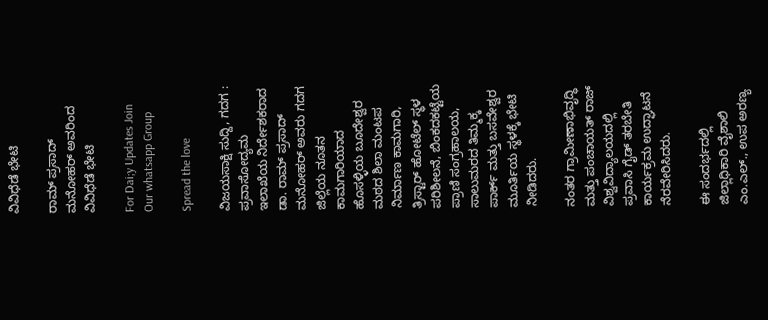ವಿವಿಧೆಡೆ ಭೇಟಿ

ರಾಮ್ ಪ್ರಸಾದ್ ಮನೋಹರ್ ಅವರಿಂದ ವಿವಿಧೆಡೆ ಭೇಟಿ

For Dai;y Updates Join Our whatsapp Group

Spread the love

ವಿಜಯಸಾಕ್ಷಿ ಸುದ್ದಿ, ಗದಗ : ಪ್ರವಾಸೋದ್ಯಮ ಇಲಾಖೆಯ ನಿರ್ದೇಶಕರಾದ ಡಾ. ರಾಮ್ ಪ್ರಸಾದ್ ಮನೋಹರ್ ಅವರು ಗದಗ ಜಿಲ್ಲೆಯ ನೂತನ ಕಾಮಗಾರಿಯಾದ ಹೊಸಳ್ಳಿಯ ಬೂದೇಶ್ವರ ಮಠದ ಶಿಲಾ ಮಂಟಪ ನಿರ್ಮಾಣ ಕಾಮಗಾರಿ, ತ್ರಿಸ್ಟಾರ್ ಹೋಟೆಲ್ ಸ್ಥಳ ಪರಿಶೀಲನೆ, ಬಿಂಕದಕಟ್ಟೆಯ ಪ್ರಾಣಿ ಸಂಗ್ರಹಾಲಯ, ಸಾಲುಮರದ ತಿಮ್ಮಕ್ಕ ಪಾರ್ಕ್ ಮತ್ತು ಬಸವೇಶ್ವರ ಮೂರ್ತಿಯ ಸ್ಥಳಕ್ಕೆ ಭೇಟಿ ನೀಡಿದರು.

ನಂತರ ಗ್ರಾಮೀಣಾಭಿವೃದ್ಧಿ ಮತ್ತು ಪಂಚಾಯತ್ ರಾಜ್ ವಿಶ್ವವಿದ್ಯಾಲಯದಲ್ಲಿ ಪ್ರವಾಸಿ ಗೈಡ್ ತರಬೇತಿ ಕಾರ್ಯಕ್ರಮ ಉದ್ಘಾಟನೆ ನೆರವೇರಿಸಿದರು.

ಈ ಸಂದರ್ಭದಲ್ಲಿ ಜಿಲ್ಲಾಧಿಕಾರಿ ವೈಶಾಲಿ ಎಂ.ಎಲ್., ಉಪ ಅರಣ್ಯ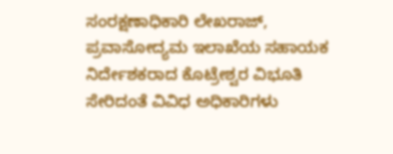ಸಂರಕ್ಷಣಾಧಿಕಾರಿ ಲೇಖರಾಜ್, ಪ್ರವಾಸೋದ್ಯಮ ಇಲಾಖೆಯ ಸಹಾಯಕ ನಿರ್ದೇಶಕರಾದ ಕೊಟ್ರೇಶ್ವರ ವಿಭೂತಿ ಸೇರಿದಂತೆ ವಿವಿಧ ಅಧಿಕಾರಿಗಳು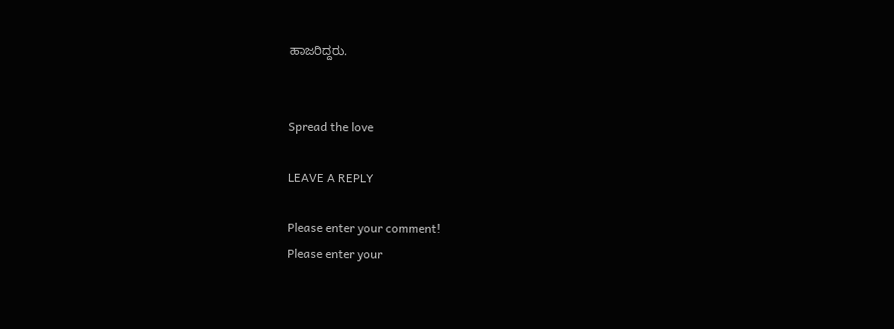ಹಾಜರಿದ್ದರು.


Spread the love

LEAVE A REPLY

Please enter your comment!
Please enter your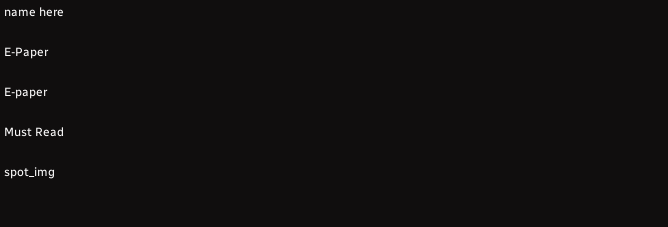name here

E-Paper

E-paper

Must Read

spot_img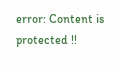error: Content is protected !!